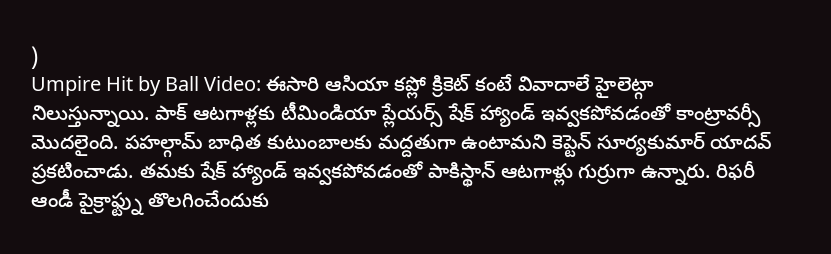)
Umpire Hit by Ball Video: ఈసారి ఆసియా కప్లో క్రికెట్ కంటే వివాదాలే హైలెట్గా నిలుస్తున్నాయి. పాక్ ఆటగాళ్లకు టీమిండియా ప్లేయర్స్ షేక్ హ్యాండ్ ఇవ్వకపోవడంతో కాంట్రావర్సీ మొదలైంది. పహల్గామ్ బాధిత కుటుంబాలకు మద్దతుగా ఉంటామని కెప్టెన్ సూర్యకుమార్ యాదవ్ ప్రకటించాడు. తమకు షేక్ హ్యాండ్ ఇవ్వకపోవడంతో పాకిస్థాన్ ఆటగాళ్లు గుర్రుగా ఉన్నారు. రిఫరీ ఆండీ పైక్రాఫ్ట్ను తొలగించేందుకు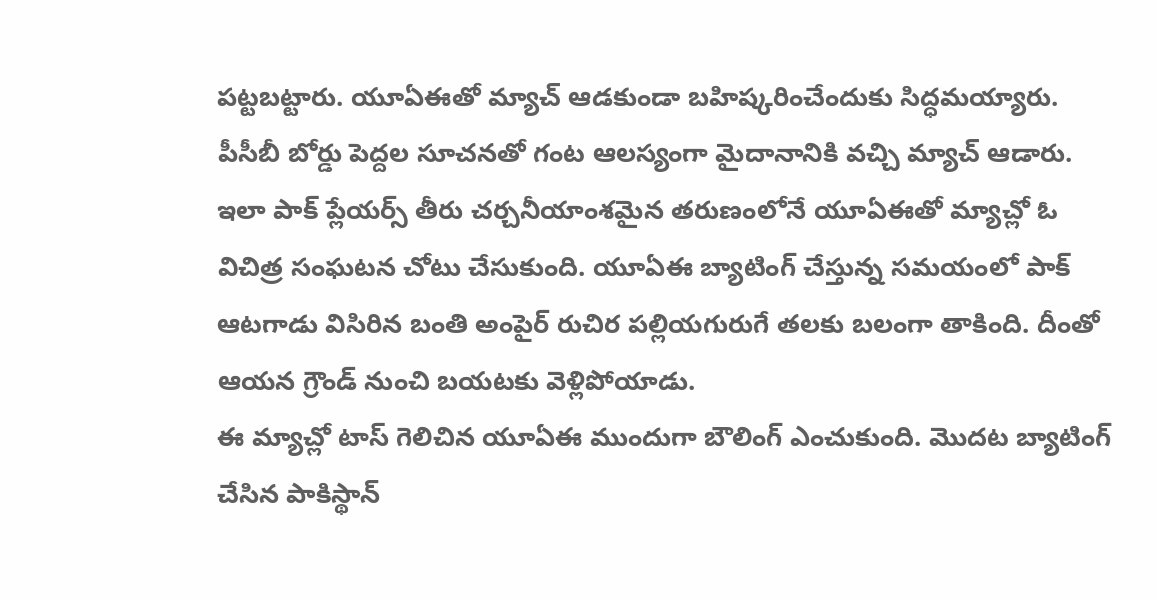పట్టబట్టారు. యూఏఈతో మ్యాచ్ ఆడకుండా బహిష్కరించేందుకు సిద్ధమయ్యారు. పీసీబీ బోర్డు పెద్దల సూచనతో గంట ఆలస్యంగా మైదానానికి వచ్చి మ్యాచ్ ఆడారు. ఇలా పాక్ ప్లేయర్స్ తీరు చర్చనీయాంశమైన తరుణంలోనే యూఏఈతో మ్యాచ్లో ఓ విచిత్ర సంఘటన చోటు చేసుకుంది. యూఏఈ బ్యాటింగ్ చేస్తున్న సమయంలో పాక్ ఆటగాడు విసిరిన బంతి అంపైర్ రుచిర పల్లియగురుగే తలకు బలంగా తాకింది. దీంతో ఆయన గ్రౌండ్ నుంచి బయటకు వెళ్లిపోయాడు.
ఈ మ్యాచ్లో టాస్ గెలిచిన యూఏఈ ముందుగా బౌలింగ్ ఎంచుకుంది. మొదట బ్యాటింగ్ చేసిన పాకిస్థాన్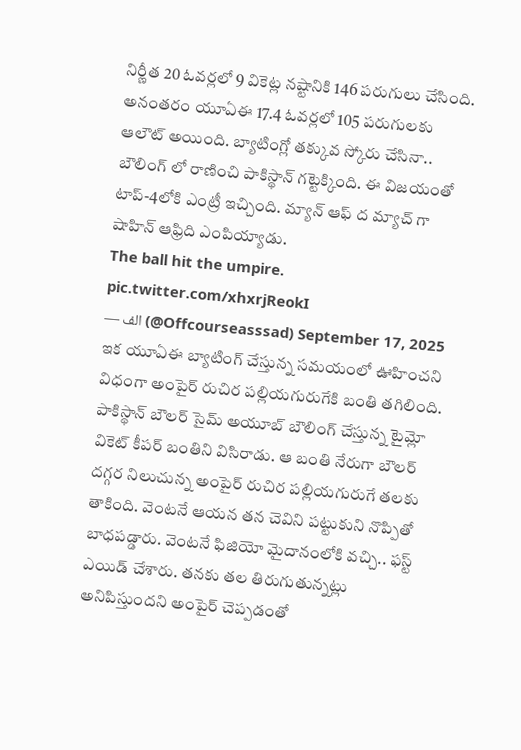నిర్ణీత 20 ఓవర్లలో 9 వికెట్ల నష్టానికి 146 పరుగులు చేసింది. అనంతరం యూఏఈ 17.4 ఓవర్లలో 105 పరుగులకు ఆలౌట్ అయింది. బ్యాటింగ్లో తక్కువ స్కోరు చేసినా.. బౌలింగ్ లో రాణించి పాకిస్థాన్ గట్టెక్కింది. ఈ విజయంతో టాప్-4లోకి ఎంట్రీ ఇచ్చింది. మ్యాన్ ఆఫ్ ద మ్యాచ్ గా షాహిన్ ఆఫ్రిది ఎంపియ్యాడు.
The ball hit the umpire. pic.twitter.com/xhxrjReokI
— الف (@Offcourseasssad) September 17, 2025
ఇక యూఏఈ బ్యాటింగ్ చేస్తున్న సమయంలో ఊహించని విధంగా అంపైర్ రుచిర పల్లియగురుగేకి బంతి తగిలింది. పాకిస్థాన్ బౌలర్ సైమ్ అయూబ్ బౌలింగ్ చేస్తున్న టైమ్లో వికెట్ కీపర్ బంతిని విసిరాడు. ఆ బంతి నేరుగా బౌలర్ దగ్గర నిలుచున్న అంపైర్ రుచిర పల్లియగురుగే తలకు తాకింది. వెంటనే ఆయన తన చెవిని పట్టుకుని నొప్పితో బాధపడ్డారు. వెంటనే ఫిజియో మైదానంలోకి వచ్చి.. ఫస్ట్ ఎయిడ్ చేశారు. తనకు తల తిరుగుతున్నట్లు అనిపిస్తుందని అంపైర్ చెప్పడంతో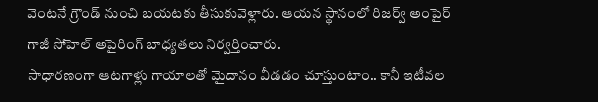వెంటనే గ్రౌండ్ నుంచి బయటకు తీసుకువెళ్లారు. ఆయన స్థానంలో రిజర్వ్ అంపైర్ గాజీ సోహెల్ అపైరింగ్ బాధ్యతలు నిర్వర్తించారు.
సాధారణంగా ఆటగాళ్లు గాయాలతో మైదానం వీడడం చూస్తుంటాం.. కానీ ఇటీవల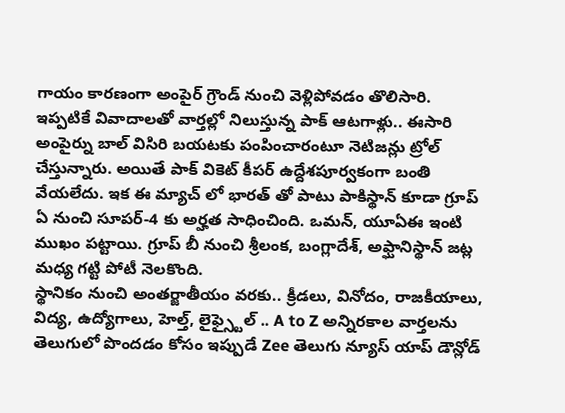గాయం కారణంగా అంపైర్ గ్రౌండ్ నుంచి వెళ్లిపోవడం తొలిసారి. ఇప్పటికే వివాదాలతో వార్తల్లో నిలుస్తున్న పాక్ ఆటగాళ్లు.. ఈసారి అంపైర్ను బాల్ విసిరి బయటకు పంపించారంటూ నెటిజన్లు ట్రోల్ చేస్తున్నారు. అయితే పాక్ వికెట్ కీపర్ ఉద్దేశపూర్వకంగా బంతి వేయలేదు. ఇక ఈ మ్యాచ్ లో భారత్ తో పాటు పాకిస్థాన్ కూడా గ్రూప్ ఏ నుంచి సూపర్-4 కు అర్హత సాధించింది. ఒమన్, యూఏఈ ఇంటి ముఖం పట్టాయి. గ్రూప్ బీ నుంచి శ్రీలంక, బంగ్లాదేశ్, అఫ్ఘానిస్థాన్ జట్ల మధ్య గట్టి పోటీ నెలకొంది.
స్థానికం నుంచి అంతర్జాతీయం వరకు.. క్రీడలు, వినోదం, రాజకీయాలు, విద్య, ఉద్యోగాలు, హెల్త్, లైఫ్స్టైల్ .. A to Z అన్నిరకాల వార్తలను తెలుగులో పొందడం కోసం ఇప్పుడే Zee తెలుగు న్యూస్ యాప్ డౌన్లోడ్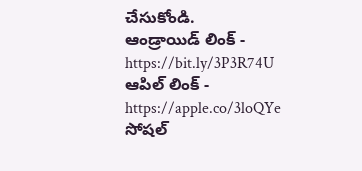చేసుకోండి.
ఆండ్రాయిడ్ లింక్ - https://bit.ly/3P3R74U
ఆపిల్ లింక్ - https://apple.co/3loQYe
సోషల్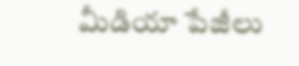మీడియా పేజీలు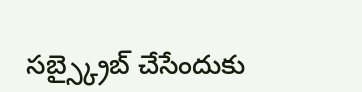సబ్స్క్రైబ్ చేసేందుకు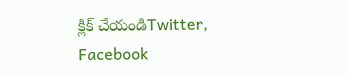క్లిక్ చేయండిTwitter, Facebook